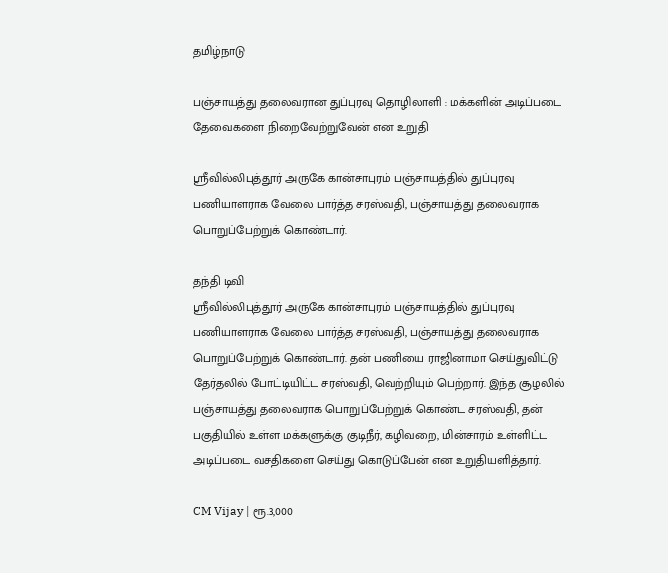தமிழ்நாடு

பஞ்சாயத்து தலைவரான துப்புரவு தொழிலாளி : மக்களின் அடிப்படை தேவைகளை நிறைவேற்றுவேன் என உறுதி

ஸ்ரீவில்லிபுத்தூர் அருகே கான்சாபுரம் பஞ்சாயத்தில் துப்புரவு பணியாளராக வேலை பார்த்த சரஸ்வதி, பஞ்சாயத்து தலைவராக பொறுப்பேற்றுக் கொண்டார்.

தந்தி டிவி
ஸ்ரீவில்லிபுத்தூர் அருகே கான்சாபுரம் பஞ்சாயத்தில் துப்புரவு பணியாளராக வேலை பார்த்த சரஸ்வதி, பஞ்சாயத்து தலைவராக பொறுப்பேற்றுக் கொண்டார். தன் பணியை ராஜினாமா செய்துவிட்டு தேர்தலில் போட்டியிட்ட சரஸ்வதி, வெற்றியும் பெற்றார். இந்த சூழலில் பஞ்சாயத்து தலைவராக பொறுப்பேற்றுக் கொண்ட சரஸ்வதி, தன் பகுதியில் உள்ள மக்களுக்கு குடிநீர், கழிவறை, மின்சாரம் உள்ளிட்ட அடிப்படை வசதிகளை செய்து கொடுப்பேன் என உறுதியளித்தார்.

CM Vijay | ரூ.3,000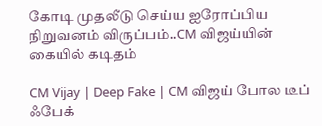கோடி முதலீடு செய்ய ஐரோப்பிய நிறுவனம் விருப்பம்..CM விஜய்யின் கையில் கடிதம்

CM Vijay | Deep Fake | CM விஜய் போல டீப் ஃபேக்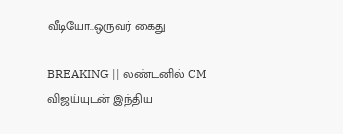வீடியோ..ஒருவர் கைது

BREAKING || லண்டனில் CM விஜய்யுடன் இந்திய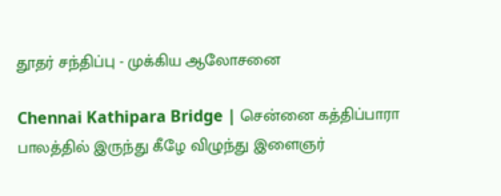தூதர் சந்திப்பு - முக்கிய ஆலோசனை

Chennai Kathipara Bridge | சென்னை கத்திப்பாரா பாலத்தில் இருந்து கீழே விழுந்து இளைஞர்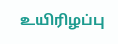உயிரிழப்பு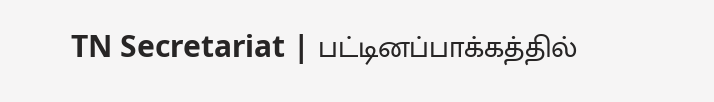TN Secretariat | பட்டினப்பாக்கத்தில்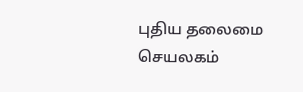புதிய தலைமை செயலகம்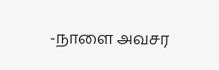-நாளை அவசர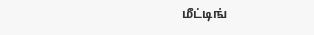மீட்டிங்